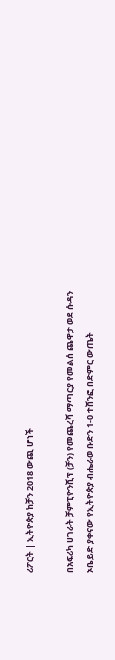ሪፖርት | ኢትዮጵያ ከቻን 2018 ውጪ ሆነች

በአፍሪካ ሀገራት ቻምፒዮንሺፕ (ቻን) የመጨረሻ ማጣርያ የመልሰ ጨዋታ ወደ ሱዳን ኦቤይድ ያቀናው የኢትዮጵያ ብሔራወ ቡድን 1-0 ተሸንፎ በድምር ውጤት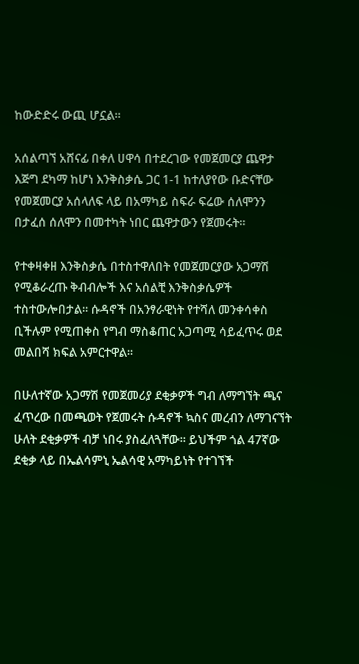ከውድድሩ ውጪ ሆኗል፡፡

አሰልጣኘ አሸናፊ በቀለ ሀዋሳ በተደረገው የመጀመርያ ጨዋታ እጅግ ደካማ ከሆነ እንቅስቃሴ ጋር 1-1 ከተለያየው ቡድናቸው የመጀመርያ አሰላለፍ ላይ በአማካይ ስፍራ ፍሬው ሰለሞንን በታፈሰ ሰለሞን በመተካት ነበር ጨዋታውን የጀመሩት፡፡

የተቀዛቀዘ እንቅስቃሴ በተስተዋለበት የመጀመርያው አጋማሽ የሚቆራረጡ ቅብብሎች እና አሰልቺ እንቅስቃሴዎች ተስተውሎበታል፡፡ ሱዳኖች በአንፃራዊነት የተሻለ መንቀሳቀስ ቢችሉም የሚጠቀስ የግብ ማስቆጠር አጋጣሚ ሳይፈጥሩ ወደ መልበሻ ክፍል አምርተዋል፡፡

በሁለተኛው አጋማሽ የመጀመሪያ ደቂቃዎች ግብ ለማግኘት ጫና ፈጥረው በመጫወት የጀመሩት ሱዳኖች ኳስና መረብን ለማገናኘት ሁለት ደቂቃዎች ብቻ ነበሩ ያስፈለጓቸው። ይህችም ጎል 47ኛው ደቂቃ ላይ በኤልሳምኒ ኤልሳዊ አማካይነት የተገኘች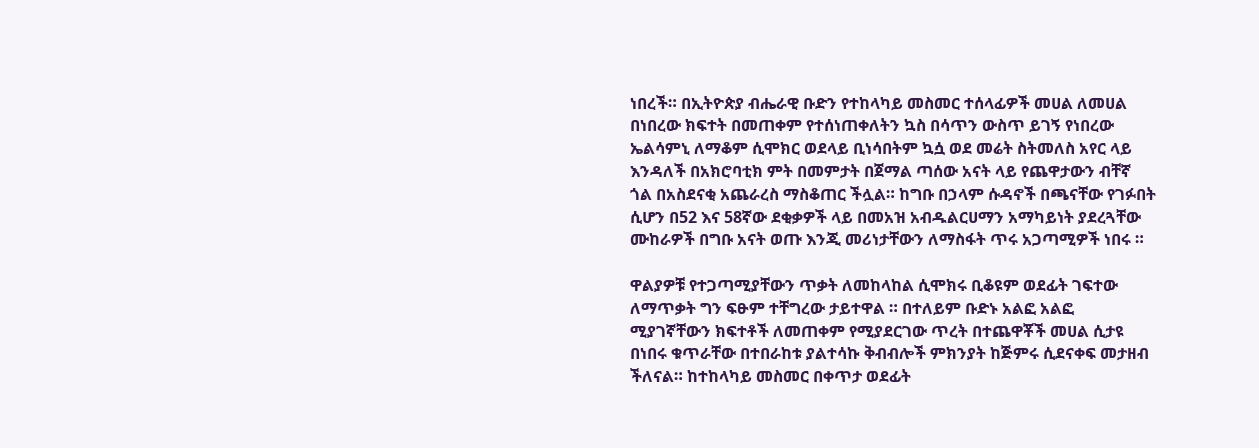ነበረች። በኢትዮጵያ ብሔራዊ ቡድን የተከላካይ መስመር ተሰላፊዎች መሀል ለመሀል በነበረው ክፍተት በመጠቀም የተሰነጠቀለትን ኳስ በሳጥን ውስጥ ይገኝ የነበረው ኤልሳምኒ ለማቆም ሲሞክር ወደላይ ቢነሳበትም ኳሷ ወደ መሬት ስትመለስ አየር ላይ እንዳለች በአክሮባቲክ ምት በመምታት በጀማል ጣሰው አናት ላይ የጨዋታውን ብቸኛ ጎል በአስደናቂ አጨራረስ ማስቆጠር ችሏል። ከግቡ በኃላም ሱዳኖች በጫናቸው የገፉበት ሲሆን በ52 እና 58ኛው ደቂቃዎች ላይ በመአዝ አብዱልርሀማን አማካይነት ያደረጓቸው ሙከራዎች በግቡ አናት ወጡ እንጂ መሪነታቸውን ለማስፋት ጥሩ አጋጣሚዎች ነበሩ ።

ዋልያዎቹ የተጋጣሚያቸውን ጥቃት ለመከላከል ሲሞክሩ ቢቆዩም ወደፊት ገፍተው ለማጥቃት ግን ፍፁም ተቸግረው ታይተዋል ። በተለይም ቡድኑ አልፎ አልፎ ሚያገኛቸውን ክፍተቶች ለመጠቀም የሚያደርገው ጥረት በተጨዋቾች መሀል ሲታዩ በነበሩ ቁጥራቸው በተበራከቱ ያልተሳኩ ቅብብሎች ምክንያት ከጅምሩ ሲደናቀፍ መታዘብ ችለናል። ከተከላካይ መስመር በቀጥታ ወደፊት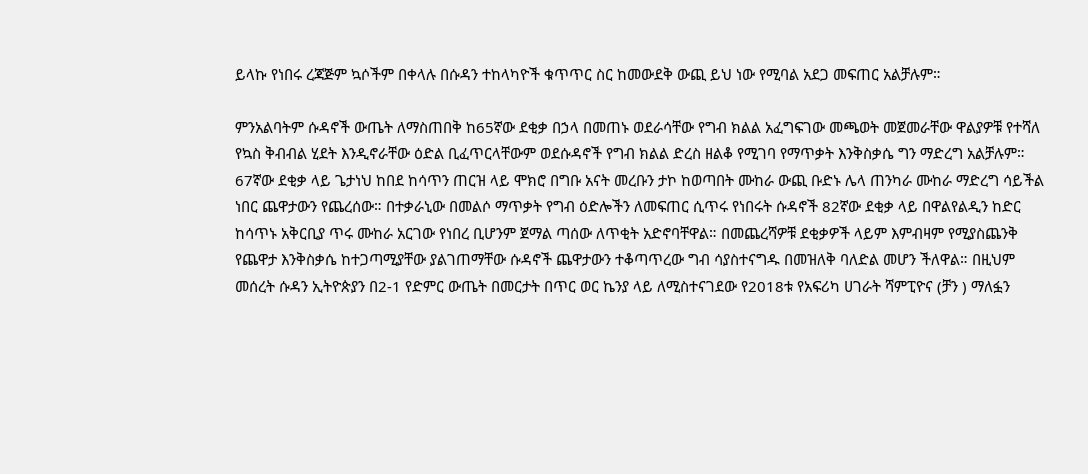ይላኩ የነበሩ ረጃጅም ኳሶችም በቀላሉ በሱዳን ተከላካዮች ቁጥጥር ስር ከመውደቅ ውጪ ይህ ነው የሚባል አደጋ መፍጠር አልቻሉም።

ምንአልባትም ሱዳኖች ውጤት ለማስጠበቅ ከ65ኛው ደቂቃ በኃላ በመጠኑ ወደራሳቸው የግብ ክልል አፈግፍገው መጫወት መጀመራቸው ዋልያዎቹ የተሻለ የኳስ ቅብብል ሂደት እንዲኖራቸው ዕድል ቢፈጥርላቸውም ወደሱዳኖች የግብ ክልል ድረስ ዘልቆ የሚገባ የማጥቃት እንቅስቃሴ ግን ማድረግ አልቻሉም። 67ኛው ደቂቃ ላይ ጌታነህ ከበደ ከሳጥን ጠርዝ ላይ ሞክሮ በግቡ አናት መረቡን ታኮ ከወጣበት ሙከራ ውጪ ቡድኑ ሌላ ጠንካራ ሙከራ ማድረግ ሳይችል ነበር ጨዋታውን የጨረሰው። በተቃራኒው በመልሶ ማጥቃት የግብ ዕድሎችን ለመፍጠር ሲጥሩ የነበሩት ሱዳኖች 82ኛው ደቂቃ ላይ በዋልየልዲን ከድር ከሳጥኑ አቅርቢያ ጥሩ ሙከራ አርገው የነበረ ቢሆንም ጀማል ጣሰው ለጥቂት አድኖባቸዋል። በመጨረሻዎቹ ደቂቃዎች ላይም እምብዛም የሚያስጨንቅ የጨዋታ እንቅስቃሴ ከተጋጣሚያቸው ያልገጠማቸው ሱዳኖች ጨዋታውን ተቆጣጥረው ግብ ሳያስተናግዱ በመዝለቅ ባለድል መሆን ችለዋል። በዚህም መሰረት ሱዳን ኢትዮጵያን በ2-1 የድምር ውጤት በመርታት በጥር ወር ኬንያ ላይ ለሚስተናገደው የ2018ቱ የአፍሪካ ሀገራት ሻምፒዮና (ቻን ) ማለፏን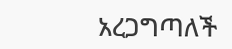አረጋግጣለች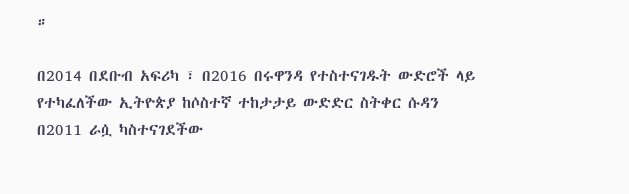።

በ2014 በደቡብ አፍሪካ ፣ በ2016 በሩዋንዳ የተስተናገዱት ውድሮች ላይ የተካፈለችው ኢትዮጵያ ከሶስተኛ ተከታታይ ውድድር ስትቀር ሱዳን በ2011 ራሷ ካስተናገደችው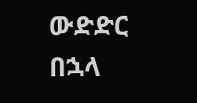ውድድር በኋላ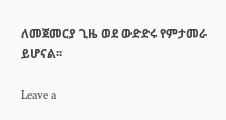ለመጀመርያ ጊዜ ወደ ውድድሩ የምታመራ ይሆናል፡፡

Leave a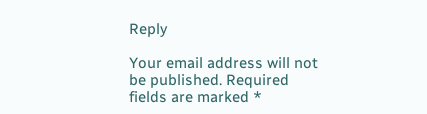Reply

Your email address will not be published. Required fields are marked *